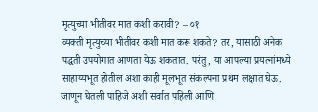मृत्युच्या भीतीवर मात कशी करावी? – ०१
व्यक्ती मृत्युच्या भीतीवर कशी मात करू शकते? तर, यासाठी अनेक पद्धती उपयोगात आणता येऊ शकतात. परंतु, या आपल्या प्रयत्नांमध्ये साहाय्यभूत होतील अशा काही मूलभूत संकल्पना प्रथम लक्षात घेऊ. जाणून घेतली पाहिजे अशी सर्वात पहिली आणि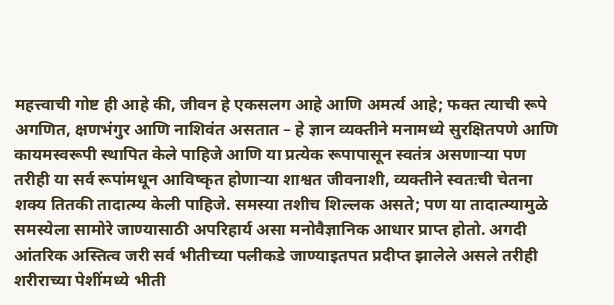महत्त्वाची गोष्ट ही आहे की, जीवन हे एकसलग आहे आणि अमर्त्य आहे; फक्त त्याची रूपे अगणित, क्षणभंगुर आणि नाशिवंत असतात – हे ज्ञान व्यक्तीने मनामध्ये सुरक्षितपणे आणि कायमस्वरूपी स्थापित केले पाहिजे आणि या प्रत्येक रूपापासून स्वतंत्र असणाऱ्या पण तरीही या सर्व रूपांमधून आविष्कृत होणाऱ्या शाश्वत जीवनाशी, व्यक्तीने स्वतःची चेतना शक्य तितकी तादात्म्य केली पाहिजे. समस्या तशीच शिल्लक असते; पण या तादात्म्यामुळे समस्येला सामोरे जाण्यासाठी अपरिहार्य असा मनोवैज्ञानिक आधार प्राप्त होतो. अगदी आंतरिक अस्तित्व जरी सर्व भीतीच्या पलीकडे जाण्याइतपत प्रदीप्त झालेले असले तरीही शरीराच्या पेशींमध्ये भीती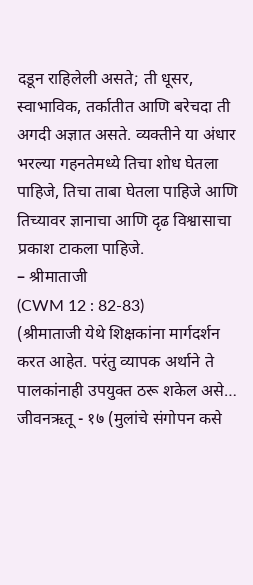दडून राहिलेली असते; ती धूसर, स्वाभाविक, तर्कातीत आणि बरेचदा ती अगदी अज्ञात असते. व्यक्तीने या अंधार भरल्या गहनतेमध्ये तिचा शोध घेतला पाहिजे, तिचा ताबा घेतला पाहिजे आणि तिच्यावर ज्ञानाचा आणि दृढ विश्वासाचा प्रकाश टाकला पाहिजे.
– श्रीमाताजी
(CWM 12 : 82-83)
(श्रीमाताजी येथे शिक्षकांना मार्गदर्शन करत आहेत. परंतु व्यापक अर्थाने ते पालकांनाही उपयुक्त ठरू शकेल असे…
जीवनऋतू - १७ (मुलांचे संगोपन कसे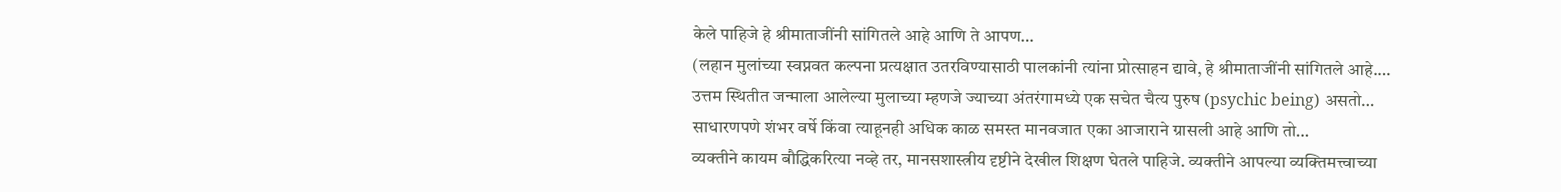केले पाहिजे हे श्रीमाताजींनी सांगितले आहे आणि ते आपण…
(लहान मुलांच्या स्वप्नवत कल्पना प्रत्यक्षात उतरविण्यासाठी पालकांनी त्यांना प्रोत्साहन द्यावे, हे श्रीमाताजींनी सांगितले आहे.…
उत्तम स्थितीत जन्माला आलेल्या मुलाच्या म्हणजे ज्याच्या अंतरंगामध्ये एक सचेत चैत्य पुरुष (psychic being) असतो…
साधारणपणे शंभर वर्षे किंवा त्याहूनही अधिक काळ समस्त मानवजात एका आजाराने ग्रासली आहे आणि तो…
व्यक्तीने कायम बौद्धिकरित्या नव्हे तर, मानसशास्त्रीय दृष्टीने देखील शिक्षण घेतले पाहिजे. व्यक्तीने आपल्या व्यक्तिमत्त्वाच्या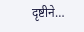दृष्टीने…